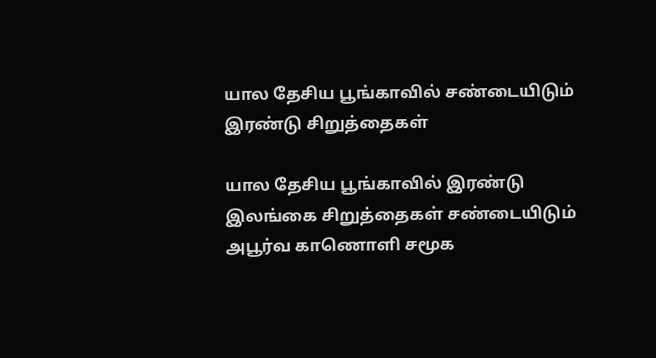யால தேசிய பூங்காவில் சண்டையிடும் இரண்டு சிறுத்தைகள்

யால தேசிய பூங்காவில் இரண்டு இலங்கை சிறுத்தைகள் சண்டையிடும் அபூர்வ காணொளி சமூக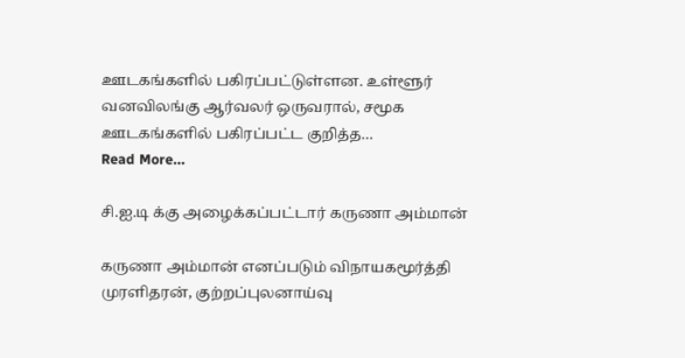ஊடகங்களில் பகிரப்பட்டுள்ளன. உள்ளூர் வனவிலங்கு ஆர்வலர் ஒருவரால், சமூக ஊடகங்களில் பகிரப்பட்ட குறித்த…
Read More...

சி.ஐ.டி க்கு அழைக்கப்பட்டார் கருணா அம்மான்

கருணா அம்மான் எனப்படும் விநாயகமூர்த்தி முரளிதரன், குற்றப்புலனாய்வு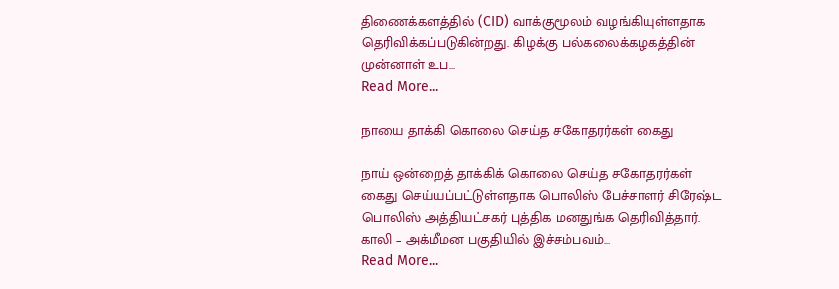திணைக்களத்தில் (CID) வாக்குமூலம் வழங்கியுள்ளதாக தெரிவிக்கப்படுகின்றது. கிழக்கு பல்கலைக்கழகத்தின் முன்னாள் உப…
Read More...

நாயை தாக்கி கொலை செய்த சகோதரர்கள் கைது

நாய் ஒன்றைத் தாக்கிக் கொலை செய்த சகோதரர்கள் கைது செய்யப்பட்டுள்ளதாக பொலிஸ் பேச்சாளர் சிரேஷ்ட பொலிஸ் அத்தியட்சகர் புத்திக மனதுங்க தெரிவித்தார். காலி – அக்மீமன பகுதியில் இச்சம்பவம்…
Read More...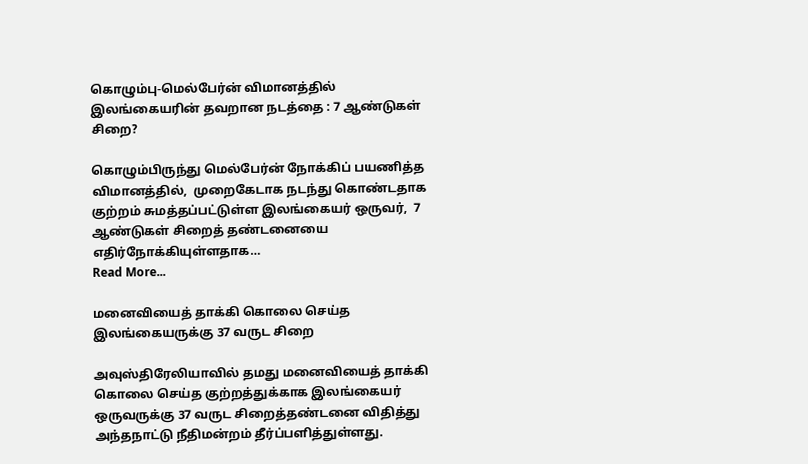கொழும்பு-மெல்பேர்ன் விமானத்தில் இலங்கையரின் தவறான நடத்தை : 7 ஆண்டுகள் சிறை?

கொழும்பிருந்து மெல்பேர்ன் நோக்கிப் பயணித்த விமானத்தில்,  முறைகேடாக நடந்து கொண்டதாக குற்றம் சுமத்தப்பட்டுள்ள இலங்கையர் ஒருவர்,  7 ஆண்டுகள் சிறைத் தண்டனையை எதிர்நோக்கியுள்ளதாக…
Read More...

மனைவியைத் தாக்கி கொலை செய்த இலங்கையருக்கு 37 வருட சிறை

அவுஸ்திரேலியாவில் தமது மனைவியைத் தாக்கி கொலை செய்த குற்றத்துக்காக இலங்கையர் ஒருவருக்கு 37 வருட சிறைத்தண்டனை விதித்து அந்தநாட்டு நீதிமன்றம் தீர்ப்பளித்துள்ளது.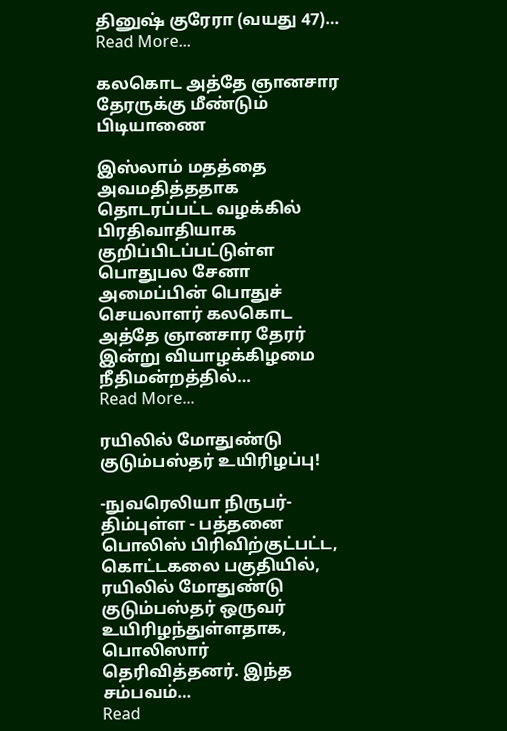தினுஷ் குரேரா (வயது 47)…
Read More...

கலகொட அத்தே ஞானசார தேரருக்கு மீண்டும் பிடியாணை

இஸ்லாம் மதத்தை அவமதித்ததாக தொடரப்பட்ட வழக்கில் பிரதிவாதியாக குறிப்பிடப்பட்டுள்ள பொதுபல சேனா அமைப்பின் பொதுச் செயலாளர் கலகொட அத்தே ஞானசார தேரர் இன்று வியாழக்கிழமை நீதிமன்றத்தில்…
Read More...

ரயிலில் மோதுண்டு குடும்பஸ்தர் உயிரிழப்பு!

-நுவரெலியா நிருபர்- திம்புள்ள - பத்தனை பொலிஸ் பிரிவிற்குட்பட்ட, கொட்டகலை பகுதியில், ரயிலில் மோதுண்டு குடும்பஸ்தர் ஒருவர் உயிரிழந்துள்ளதாக, பொலிஸார் தெரிவித்தனர். இந்த சம்பவம்…
Read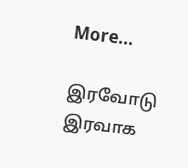More...

இரவோடு இரவாக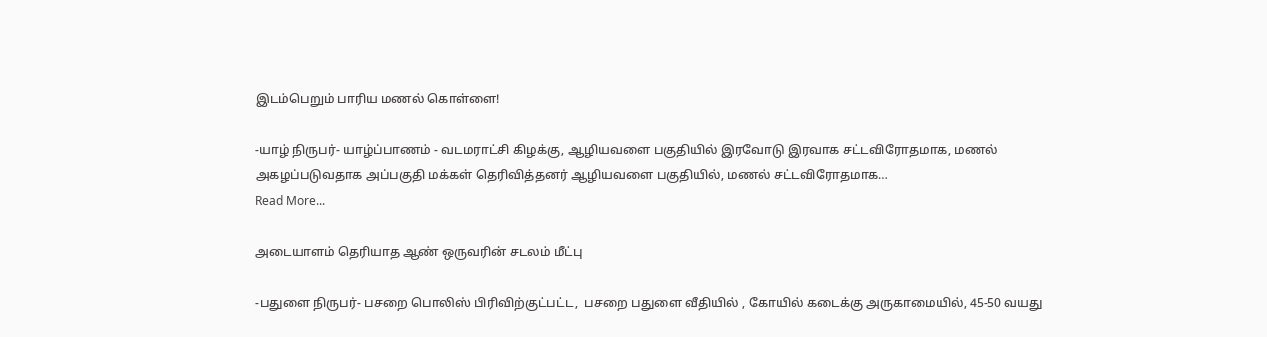இடம்பெறும் பாரிய மணல் கொள்ளை!

-யாழ் நிருபர்- யாழ்ப்பாணம் - வடமராட்சி கிழக்கு, ஆழியவளை பகுதியில் இரவோடு இரவாக சட்டவிரோதமாக, மணல் அகழப்படுவதாக அப்பகுதி மக்கள் தெரிவித்தனர் ஆழியவளை பகுதியில், மணல் சட்டவிரோதமாக…
Read More...

அடையாளம் தெரியாத ஆண் ஒருவரின் சடலம் மீட்பு

-பதுளை நிருபர்- பசறை பொலிஸ் பிரிவிற்குட்பட்ட,  பசறை பதுளை வீதியில் , கோயில் கடைக்கு அருகாமையில், 45-50 வயது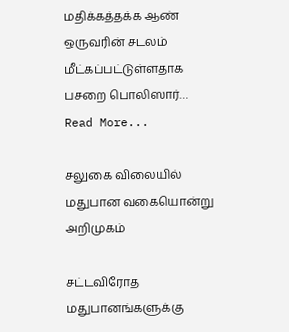மதிக்கத்தக்க ஆண் ஒருவரின் சடலம் மீட்கப்பட்டுள்ளதாக பசறை பொலிஸார்…
Read More...

சலுகை விலையில் மதுபான வகையொன்று அறிமுகம்

சட்டவிரோத மதுபானங்களுக்கு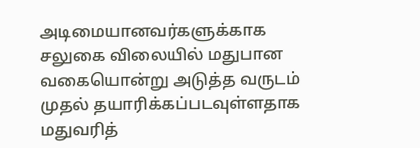அடிமையானவர்களுக்காக சலுகை விலையில் மதுபான வகையொன்று அடுத்த வருடம் முதல் தயாரிக்கப்படவுள்ளதாக மதுவரித்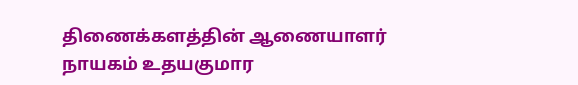திணைக்களத்தின் ஆணையாளர் நாயகம் உதயகுமார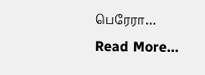பெரேரா…
Read More...